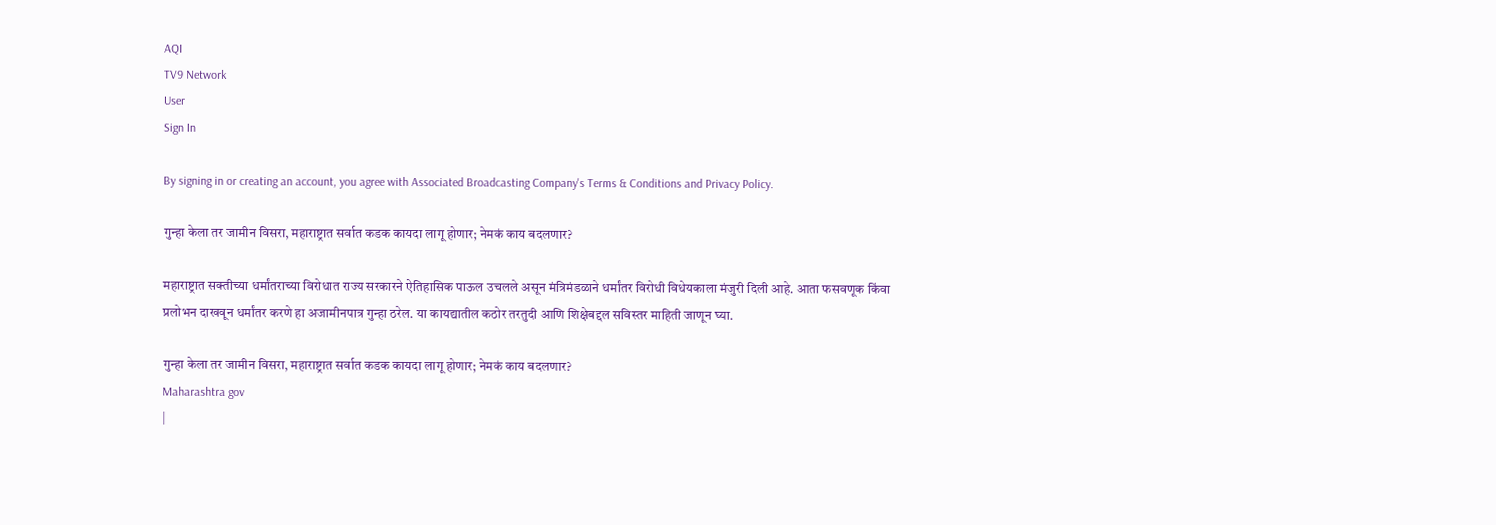AQI
TV9 Network
User
Sign In

By signing in or creating an account, you agree with Associated Broadcasting Company's Terms & Conditions and Privacy Policy.

गुन्हा केला तर जामीन विसरा, महाराष्ट्रात सर्वात कडक कायदा लागू होणार; नेमकं काय बदलणार?

महाराष्ट्रात सक्तीच्या धर्मांतराच्या विरोधात राज्य सरकारने ऐतिहासिक पाऊल उचलले असून मंत्रिमंडळाने धर्मांतर विरोधी विधेयकाला मंजुरी दिली आहे. आता फसवणूक किंवा प्रलोभन दाखवून धर्मांतर करणे हा अजामीनपात्र गुन्हा ठरेल. या कायद्यातील कठोर तरतुदी आणि शिक्षेबद्दल सविस्तर माहिती जाणून घ्या.

गुन्हा केला तर जामीन विसरा, महाराष्ट्रात सर्वात कडक कायदा लागू होणार; नेमकं काय बदलणार?
Maharashtra gov
|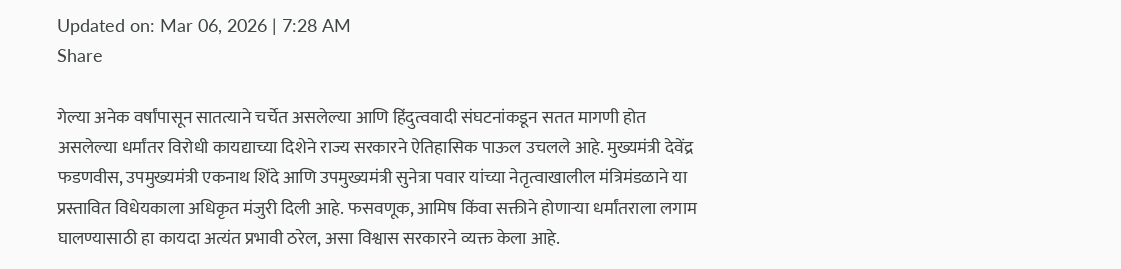Updated on: Mar 06, 2026 | 7:28 AM
Share

गेल्या अनेक वर्षांपासून सातत्याने चर्चेत असलेल्या आणि हिंदुत्ववादी संघटनांकडून सतत मागणी होत असलेल्या धर्मांतर विरोधी कायद्याच्या दिशेने राज्य सरकारने ऐतिहासिक पाऊल उचलले आहे. मुख्यमंत्री देवेंद्र फडणवीस, उपमुख्यमंत्री एकनाथ शिंदे आणि उपमुख्यमंत्री सुनेत्रा पवार यांच्या नेतृत्वाखालील मंत्रिमंडळाने या प्रस्तावित विधेयकाला अधिकृत मंजुरी दिली आहे. फसवणूक, आमिष किंवा सक्तीने होणाऱ्या धर्मांतराला लगाम घालण्यासाठी हा कायदा अत्यंत प्रभावी ठरेल, असा विश्वास सरकारने व्यक्त केला आहे.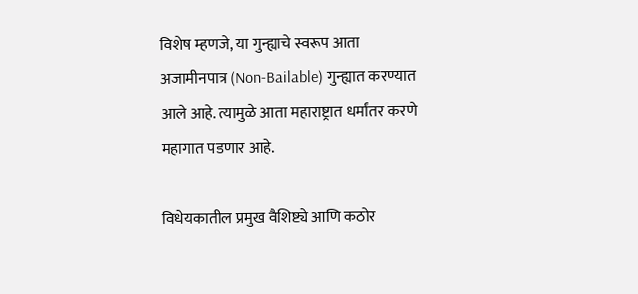विशेष म्हणजे, या गुन्ह्याचे स्वरूप आता अजामीनपात्र (Non-Bailable) गुन्ह्यात करण्यात आले आहे. त्यामुळे आता महाराष्ट्रात धर्मांतर करणे महागात पडणार आहे.

विधेयकातील प्रमुख वैशिष्ट्ये आणि कठोर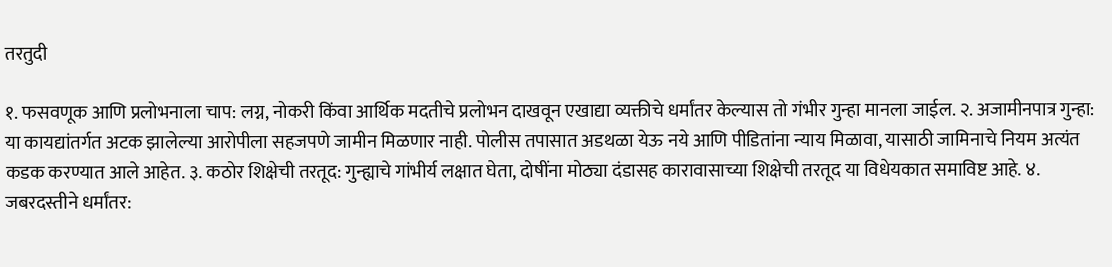तरतुदी

१. फसवणूक आणि प्रलोभनाला चाप: लग्न, नोकरी किंवा आर्थिक मदतीचे प्रलोभन दाखवून एखाद्या व्यक्तीचे धर्मांतर केल्यास तो गंभीर गुन्हा मानला जाईल. २. अजामीनपात्र गुन्हा: या कायद्यांतर्गत अटक झालेल्या आरोपीला सहजपणे जामीन मिळणार नाही. पोलीस तपासात अडथळा येऊ नये आणि पीडितांना न्याय मिळावा, यासाठी जामिनाचे नियम अत्यंत कडक करण्यात आले आहेत. ३. कठोर शिक्षेची तरतूद: गुन्ह्याचे गांभीर्य लक्षात घेता, दोषींना मोठ्या दंडासह कारावासाच्या शिक्षेची तरतूद या विधेयकात समाविष्ट आहे. ४. जबरदस्तीने धर्मांतर: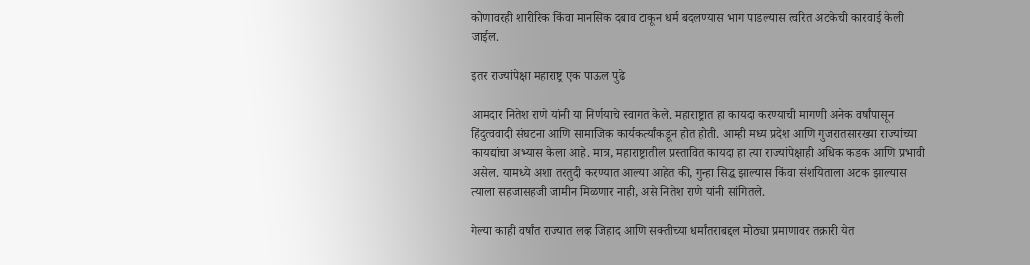कोणावरही शारीरिक किंवा मानसिक दबाव टाकून धर्म बदलण्यास भाग पाडल्यास त्वरित अटकेची कारवाई केली जाईल.

इतर राज्यांपेक्षा महाराष्ट्र एक पाऊल पुढे

आमदार नितेश राणे यांनी या निर्णयाचे स्वागत केले. महाराष्ट्रात हा कायदा करण्याची मागणी अनेक वर्षांपासून हिंदुत्ववादी संघटना आणि सामाजिक कार्यकर्त्यांकडून होत होती. आम्ही मध्य प्रदेश आणि गुजरातसारख्या राज्यांच्या कायद्यांचा अभ्यास केला आहे. मात्र, महाराष्ट्रातील प्रस्तावित कायदा हा त्या राज्यांपेक्षाही अधिक कडक आणि प्रभावी असेल. यामध्ये अशा तरतुदी करण्यात आल्या आहेत की, गुन्हा सिद्ध झाल्यास किंवा संशयिताला अटक झाल्यास त्याला सहजासहजी जामीन मिळणार नाही, असे नितेश राणे यांनी सांगितले.

गेल्या काही वर्षांत राज्यात लव्ह जिहाद आणि सक्तीच्या धर्मांतराबद्दल मोठ्या प्रमाणावर तक्रारी येत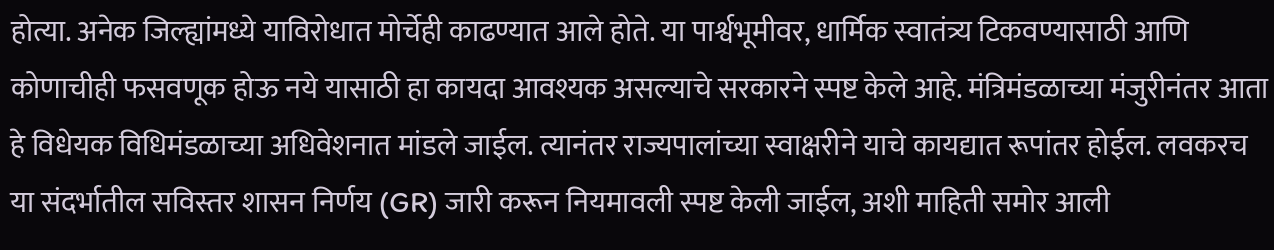होत्या. अनेक जिल्ह्यांमध्ये याविरोधात मोर्चेही काढण्यात आले होते. या पार्श्वभूमीवर, धार्मिक स्वातंत्र्य टिकवण्यासाठी आणि कोणाचीही फसवणूक होऊ नये यासाठी हा कायदा आवश्यक असल्याचे सरकारने स्पष्ट केले आहे. मंत्रिमंडळाच्या मंजुरीनंतर आता हे विधेयक विधिमंडळाच्या अधिवेशनात मांडले जाईल. त्यानंतर राज्यपालांच्या स्वाक्षरीने याचे कायद्यात रूपांतर होईल. लवकरच या संदर्भातील सविस्तर शासन निर्णय (GR) जारी करून नियमावली स्पष्ट केली जाईल, अशी माहिती समोर आली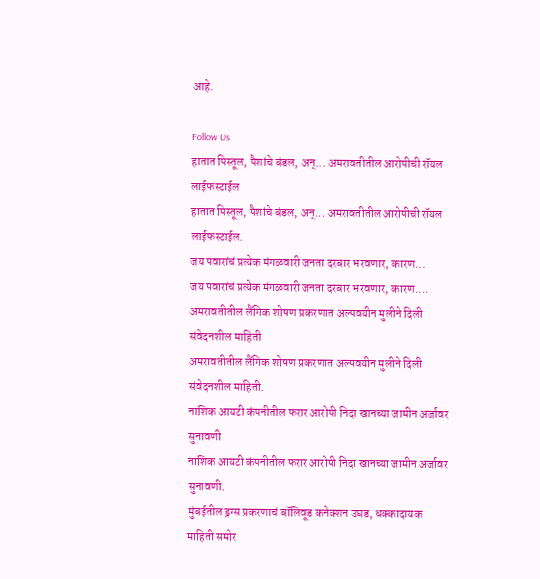आहे.

Follow Us
हातात पिस्तूल, पैशांचे बंडल, अन्... अमरावतीतील आरोपीची रॉयल लाईफस्टाईल
हातात पिस्तूल, पैशांचे बंडल, अन्... अमरावतीतील आरोपीची रॉयल लाईफस्टाईल.
जय पवारांचं प्रत्येक मंगळवारी जनता दरबार भरवणार, कारण...
जय पवारांचं प्रत्येक मंगळवारी जनता दरबार भरवणार, कारण....
अमरावतीतील लैंगिक शोषण प्रकरणात अल्पवयीन मुलीने दिली संवेदनशील माहिती
अमरावतीतील लैंगिक शोषण प्रकरणात अल्पवयीन मुलीने दिली संवेदनशील माहिती.
नाशिक आयटी कंपनीतील फरार आरोपी निदा खानच्या जामीन अर्जावर सुनावणी
नाशिक आयटी कंपनीतील फरार आरोपी निदा खानच्या जामीन अर्जावर सुनावणी.
मुंबईतील ड्रग्स प्रकरणाचं बॉलिवूड कनेक्शन उघड, धक्कादायक माहिती समोर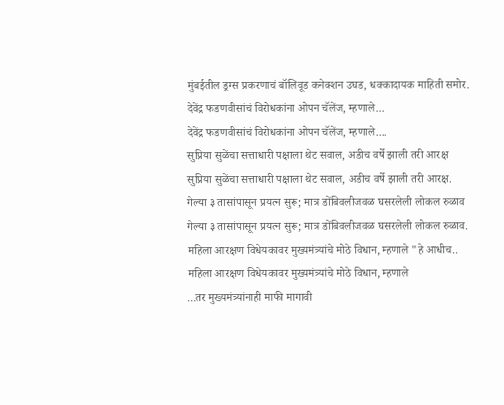मुंबईतील ड्रग्स प्रकरणाचं बॉलिवूड कनेक्शन उघड, धक्कादायक माहिती समोर.
देवेंद्र फडणवीसांचं विरोधकांना ओपन चॅलेंज, म्हणाले...
देवेंद्र फडणवीसांचं विरोधकांना ओपन चॅलेंज, म्हणाले....
सुप्रिया सुळेंचा सत्ताधारी पक्षाला थेट सवाल, अडीच वर्षे झाली तरी आरक्ष
सुप्रिया सुळेंचा सत्ताधारी पक्षाला थेट सवाल, अडीच वर्षे झाली तरी आरक्ष.
गेल्या ३ तासांपासून प्रयत्न सुरू; मात्र डोंबिवलीजवळ घसरलेली लोकल रुळाव
गेल्या ३ तासांपासून प्रयत्न सुरू; मात्र डोंबिवलीजवळ घसरलेली लोकल रुळाव.
महिला आरक्षण विधेयकावर मुख्यमंत्र्यांचे मोठे विधान, म्हणाले "हे आधीच..
महिला आरक्षण विधेयकावर मुख्यमंत्र्यांचे मोठे विधान, म्हणाले
...तर मुख्यमंत्र्यांनाही माफी मागावी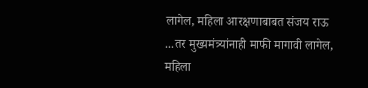लागेल, महिला आरक्षणाबाबत संजय राऊ
...तर मुख्यमंत्र्यांनाही माफी मागावी लागेल, महिला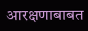आरक्षणाबाबत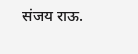संजय राऊ.